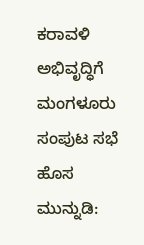ಕರಾವಳಿ ಅಭಿವೃದ್ಧಿಗೆ ಮಂಗಳೂರು ಸಂಪುಟ ಸಭೆ ಹೊಸ ಮುನ್ನುಡಿ: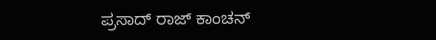ಪ್ರಸಾದ್ ರಾಜ್ ಕಾಂಚನ್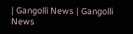| Gangolli News | Gangolli News